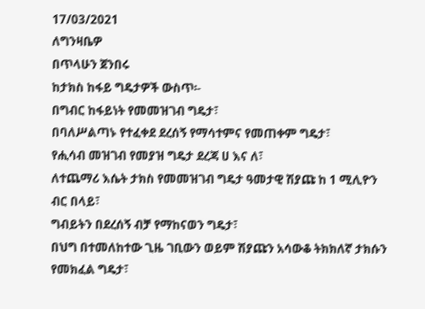17/03/2021
ለግንዛቤዎ
በጥላሁን ጀንበሩ
ከታክስ ከፋይ ግዴታዎች ውስጥ፡-
በግብር ከፋይነት የመመዝገብ ግዴታ፣
በባለሥልጣኑ የተፈቀደ ደረሰኝ የማሳተምና የመጠቀም ግዴታ፣
የሒሳብ መዝገብ የመያዝ ግዴታ ደረጃ ሀ እና ለ፣
ለተጨማሪ እሴት ታክስ የመመዝገብ ግዴታ ዓመታዊ ሽያጩ ከ 1 ሚሊዮን
ብር በላይ፣
ግብይትን በደረሰኝ ብቻ የማከናወን ግዴታ፣
በህግ በተመለከተው ጊዜ ገቢውን ወይም ሽያጩን አሳውቆ ትክክለኛ ታክሱን
የመክፈል ግዴታ፣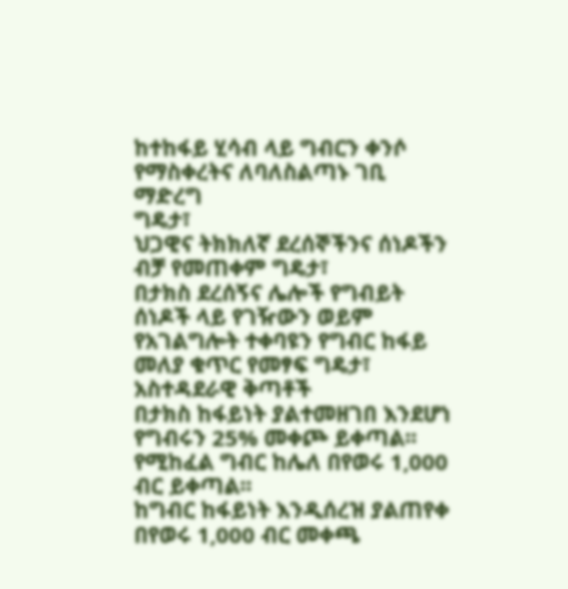ከተከፋይ ሂሳብ ላይ ግብርን ቀንሶ የማስቀረትና ለባለስልጣኑ ገቢ ማድረግ
ግዴታ፣
ህጋዊና ትክክለኛ ደረሰኞችንና ሰነዶችን ብቻ የመጠቀም ግዴታ፣
በታክስ ደረሰኝና ሌሎች የግብይት ሰነዶች ላይ የገዥውን ወይም
የአገልግሎት ተቀባዩን የግብር ከፋይ መለያ ቁጥር የመፃፍ ግዴታ፣
አስተዳደራዊ ቅጣቶች
በታክስ ከፋይነት ያልተመዘገበ እንደሆነ የግብሩን 25% መቀጮ ይቀጣል፡፡
የሚከፈል ግብር ከሌለ በየወሩ 1,000 ብር ይቀጣል፡፡
ከግብር ከፋይነት እንዲሰረዝ ያልጠየቀ በየወሩ 1,000 ብር መቀጫ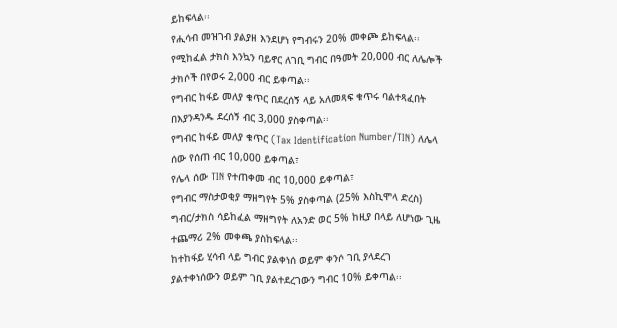ይከፍላል፡፡
የሒሳብ መዝገብ ያልያዘ እንደሆነ የግብሩን 20% መቀጮ ይከፍላል፡፡
የሚከፈል ታክስ እንኳን ባይኖር ለገቢ ግብር በዓመት 20,000 ብር ለሌሎች
ታክሶች በየወሩ 2,000 ብር ይቀጣል፡፡
የግብር ከፋይ መለያ ቁጥር በደረሰኝ ላይ አለመጻፍ ቁጥሩ ባልተጻፈበት
በእያንዳንዱ ደረሰኝ ብር 3,000 ያስቀጣል፡፡
የግብር ከፋይ መለያ ቁጥር (Tax Identification Number/TIN) ለሌላ
ሰው የሰጠ ብር 10,000 ይቀጣል፣
የሌላ ሰው TIN የተጠቀመ ብር 10,000 ይቀጣል፣
የግብር ማስታወቂያ ማዘግየት 5% ያስቀጣል (25% እስኪሞላ ድረስ)
ግብር/ታክስ ሳይከፈል ማዘግየት ለአንድ ወር 5% ከዚያ በላይ ለሆነው ጊዜ
ተጨማሪ 2% መቀጫ ያስከፍላል፡፡
ከተከፋይ ሂሳብ ላይ ግብር ያልቀነሰ ወይም ቀንሶ ገቢ ያላደረገ
ያልተቀነሰውን ወይም ገቢ ያልተደረገውን ግብር 10% ይቀጣል፡፡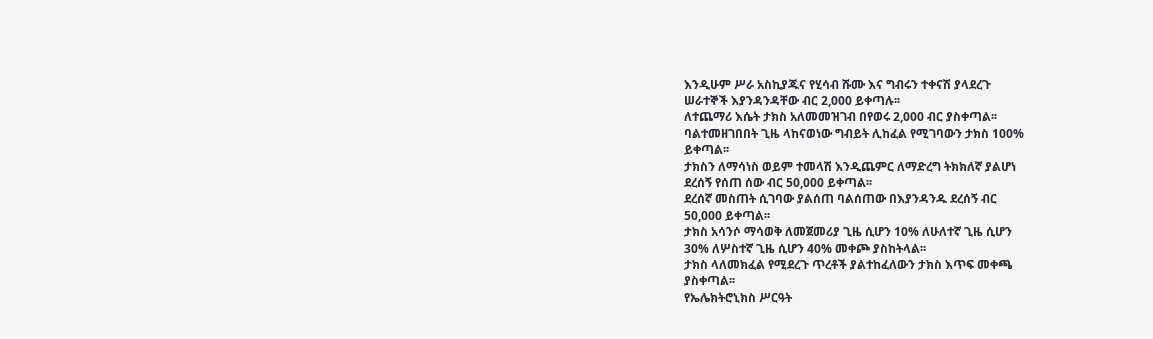እንዲሁም ሥራ አስኪያጁና የሂሳብ ሹሙ እና ግብሩን ተቀናሽ ያላደረጉ
ሠራተኞች እያንዳንዳቸው ብር 2,000 ይቀጣሉ፡፡
ለተጨማሪ እሴት ታክስ አለመመዝገብ በየወሩ 2,000 ብር ያስቀጣል፡፡
ባልተመዘገበበት ጊዜ ላከናወነው ግብይት ሊከፈል የሚገባውን ታክስ 100%
ይቀጣል፡፡
ታክስን ለማሳነስ ወይም ተመላሽ እንዲጨምር ለማድረግ ትክክለኛ ያልሆነ
ደረሰኝ የሰጠ ሰው ብር 50,000 ይቀጣል፡፡
ደረሰኛ መስጠት ሲገባው ያልሰጠ ባልሰጠው በእያንዳንዱ ደረሰኝ ብር
50,000 ይቀጣል፡፡
ታክስ አሳንሶ ማሳወቅ ለመጀመሪያ ጊዜ ሲሆን 10% ለሁለተኛ ጊዜ ሲሆን
30% ለሦስተኛ ጊዜ ሲሆን 40% መቀጮ ያስከትላል፡፡
ታክስ ላለመክፈል የሚደረጉ ጥረቶች ያልተከፈለውን ታክስ እጥፍ መቀጫ
ያስቀጣል፡፡
የኤሌክትሮኒክስ ሥርዓት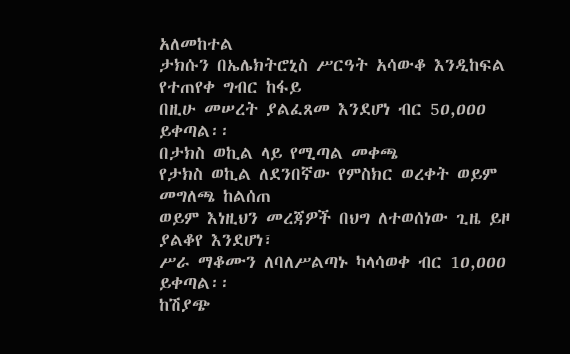አለመከተል
ታክሱን በኤሌክትሮኒስ ሥርዓት አሳውቆ እንዲከፍል የተጠየቀ ግብር ከፋይ
በዚሁ መሠረት ያልፈጸመ እንደሆነ ብር 5ዐ,ዐዐዐ ይቀጣል፡፡
በታክስ ወኪል ላይ የሚጣል መቀጫ
የታክስ ወኪል ለደንበኛው የምስክር ወረቀት ወይም መግለጫ ከልሰጠ
ወይም እነዚህን መረጃዎች በህግ ለተወሰነው ጊዜ ይዞ ያልቆየ እንደሆነ፣
ሥራ ማቆሙን ለባለሥልጣኑ ካላሳወቀ ብር 1ዐ,ዐዐዐ ይቀጣል፡፡
ከሽያጭ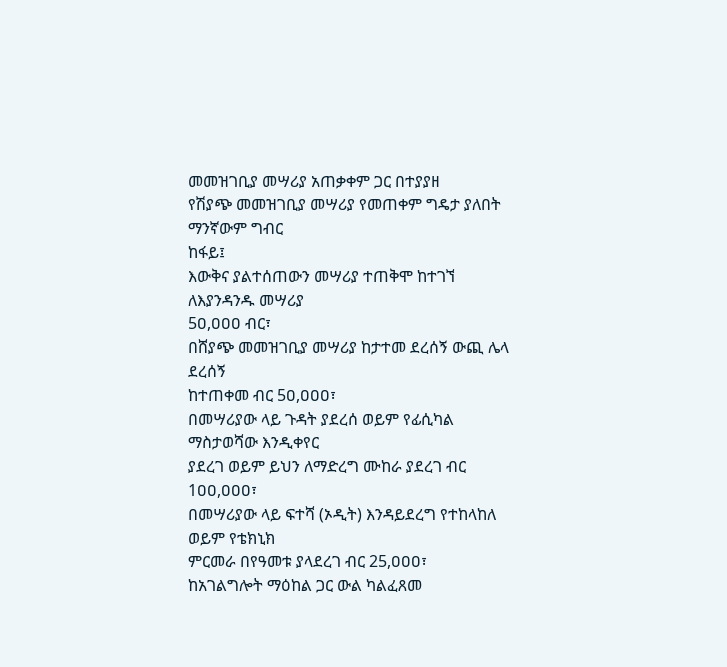መመዝገቢያ መሣሪያ አጠቃቀም ጋር በተያያዘ
የሽያጭ መመዝገቢያ መሣሪያ የመጠቀም ግዴታ ያለበት ማንኛውም ግብር
ከፋይ፤
እውቅና ያልተሰጠውን መሣሪያ ተጠቅሞ ከተገኘ ለእያንዳንዱ መሣሪያ
5ዐ,ዐዐዐ ብር፣
በሸያጭ መመዝገቢያ መሣሪያ ከታተመ ደረሰኝ ውጪ ሌላ ደረሰኝ
ከተጠቀመ ብር 5ዐ,ዐዐዐ፣
በመሣሪያው ላይ ጉዳት ያደረሰ ወይም የፊሲካል ማስታወሻው እንዲቀየር
ያደረገ ወይም ይህን ለማድረግ ሙከራ ያደረገ ብር 1ዐዐ,ዐዐዐ፣
በመሣሪያው ላይ ፍተሻ (ኦዲት) እንዳይደረግ የተከላከለ ወይም የቴክኒክ
ምርመራ በየዓመቱ ያላደረገ ብር 25,ዐዐዐ፣
ከአገልግሎት ማዕከል ጋር ውል ካልፈጸመ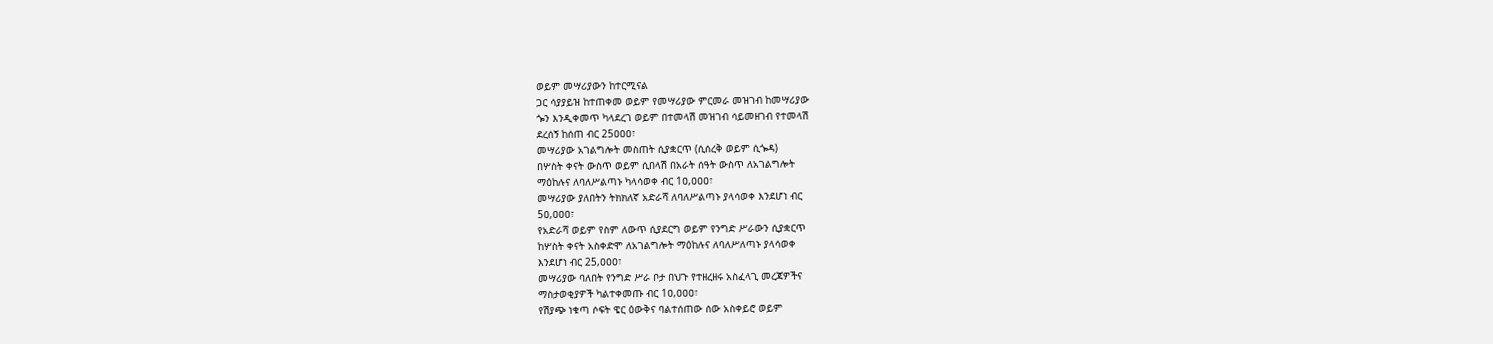ወይም መሣሪያውን ከተርሚናል
ጋር ሳያያይዝ ከተጠቀመ ወይም የመሣሪያው ምርመራ መዝገብ ከመሣሪያው
ጐን እንዲቀመጥ ካላደረገ ወይም በተመላሽ መዝገብ ሳይመዘገብ የተመላሽ
ደረሰኝ ከሰጠ ብር 25ዐዐዐ፣
መሣሪያው አገልግሎት መስጠት ሲያቋርጥ (ሲሰረቅ ወይም ሲጐዳ)
በሦስት ቀናት ውስጥ ወይም ሲበላሽ በአራት ሰዓት ውስጥ ለአገልግሎት
ማዕከሉና ለባለሥልጣኑ ካላሳወቀ ብር 1ዐ,ዐዐዐ፣
መሣሪያው ያለበትን ትክክለኛ አድራሻ ለባለሥልጣኑ ያላሳወቀ እንደሆነ ብር
5ዐ,ዐዐዐ፣
የአድራሻ ወይም የስም ለውጥ ሲያደርግ ወይም የንግድ ሥራውን ሲያቋርጥ
ከሦስት ቀናት አስቀድሞ ለአገልግሎት ማዕከሉና ለባለሥለጣኑ ያላሳወቀ
እንደሆነ ብር 25,ዐዐዐ፣
መሣሪያው ባለበት የንግድ ሥራ ቦታ በህጉ የተዘረዘሩ አስፈላጊ መረጃዎችና
ማስታወቂያዎች ካልተቀመጡ ብር 1ዐ,ዐዐዐ፣
የሽያጭ ነቁጣ ሶፍት ዌር ዕውቅና ባልተሰጠው ሰው አስቀይሮ ወይም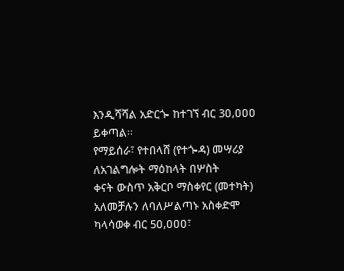እንዲሻሻል አድርጐ ከተገኘ ብር 3ዐ,ዐዐዐ ይቀጣል፡፡
የማይሰራ፣ የተበላሸ (የተጐዳ) መሣሪያ ለአገልግሎት ማዕከላት በሦስት
ቀናት ውስጥ አቅርቦ ማስቀየር (መተካት) አለመቻሉን ለባለሥልጣኑ አስቀድሞ
ካላሳወቀ ብር 5ዐ,ዐዐዐ፣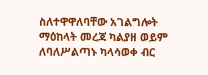ስለተዋዋለባቸው አገልግሎት ማዕከላት መረጃ ካልያዘ ወይም
ለባለሥልጣኑ ካላሳወቀ ብር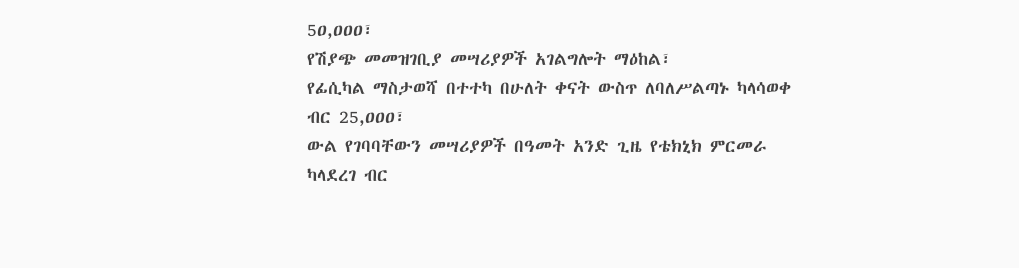5ዐ,ዐዐዐ፣
የሽያጭ መመዝገቢያ መሣሪያዎች አገልግሎት ማዕከል፣
የፊሲካል ማስታወሻ በተተካ በሁለት ቀናት ውስጥ ለባለሥልጣኑ ካላሳወቀ
ብር 25,ዐዐዐ፣
ውል የገባባቸውን መሣሪያዎች በዓመት አንድ ጊዜ የቴክኒክ ምርመራ
ካላደረገ ብር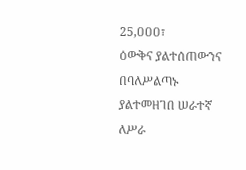25,ዐዐዐ፣
ዕውቅና ያልተሰጠውንና በባለሥልጣኑ ያልተመዘገበ ሠራተኛ ለሥራ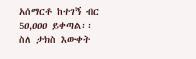አሰማርቶ ከተገኝ ብር 5ዐ,ዐዐዐ ይቀጣል፡፡
ስለ ታክስ እውቀት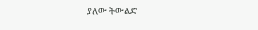ያለው ትውልድ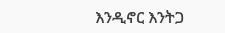እንዲኖር እንትጋ